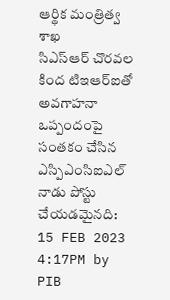ఆర్థిక మంత్రిత్వ శాఖ
సిఎస్ఆర్ చొరవల కింద టిఇఆర్ఐతో అవగాహనా ఒప్పందంపై సంతకం చేసిన ఎస్పిఎంసిఐఎల్
నాడు పోస్టు చేయడమైనది:
15 FEB 2023 4:17PM by PIB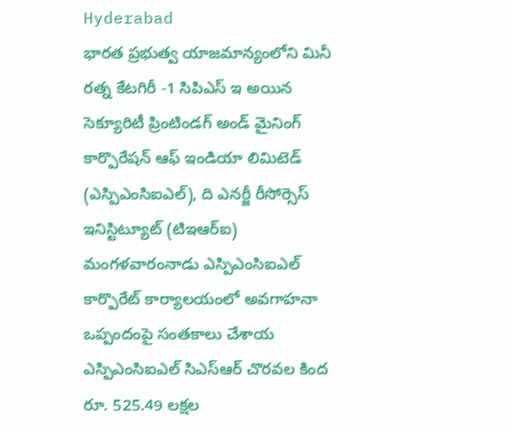Hyderabad
భారత ప్రభుత్వ యాజమాన్యంలోని మినీ రత్న కేటగిరీ -1 సిపిఎస్ ఇ అయిన సెక్యూరిటీ ప్రింటిండగ్ అండ్ మైనింగ్ కార్పొరేషన్ ఆఫ్ ఇండియా లిమిటెడ్ (ఎస్పిఎంసిఐఎల్), ది ఎనర్జీ రీసోర్సెస్ ఇనిస్టిట్యూట్ (టిఇఆర్ఐ) మంగళవారంనాడు ఎస్పిఎంసిఐఎల్ కార్పొరేట్ కార్యాలయంలో అవగాహనా ఒప్పందంపై సంతకాలు చేశాయ
ఎస్పిఎంసిఐఎల్ సిఎస్ఆర్ చొరవల కింద రూ. 525.49 లక్షల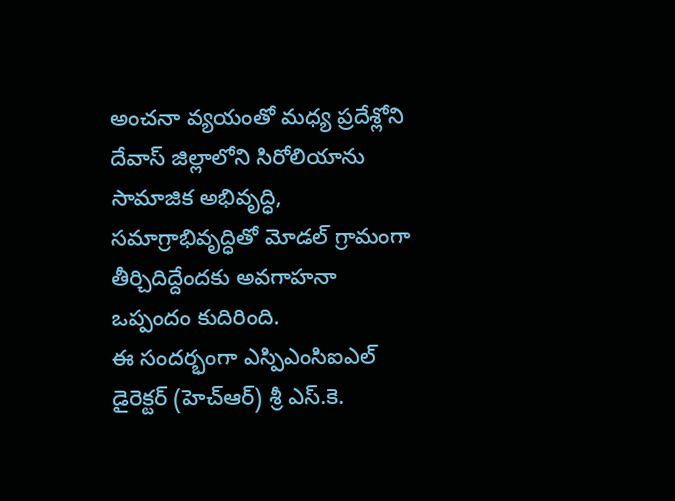అంచనా వ్యయంతో మధ్య ప్రదేశ్లోని దేవాస్ జిల్లాలోని సిరోలియాను సామాజిక అభివృద్ధి, సమాగ్రాభివృద్ధితో మోడల్ గ్రామంగా తీర్చిదిద్దేందకు అవగాహనా ఒప్పందం కుదిరింది.
ఈ సందర్భంగా ఎస్పిఎంసిఐఎల్ డైరెక్టర్ (హెచ్ఆర్) శ్రీ ఎస్.కె.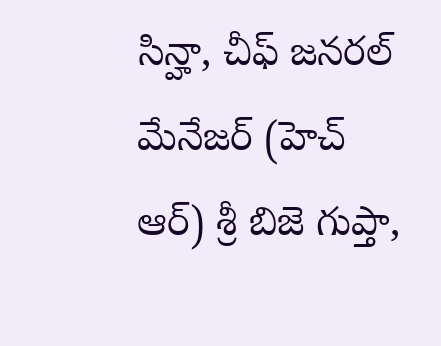సిన్హా, చీఫ్ జనరల్ మేనేజర్ (హెచ్ ఆర్) శ్రీ బిజె గుప్తా,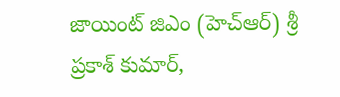జాయింట్ జిఎం (హెచ్ఆర్) శ్రీ ప్రకాశ్ కుమార్,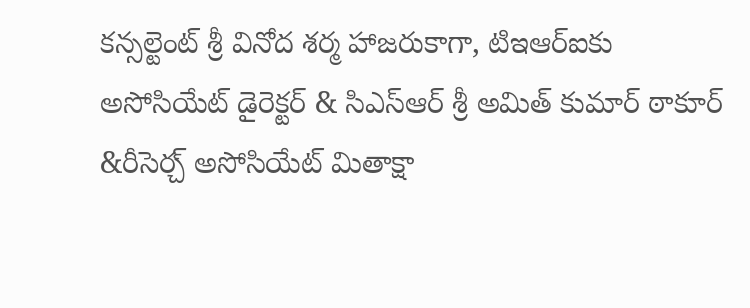కన్సల్టెంట్ శ్రీ వినోద శర్మ హాజరుకాగా, టిఇఆర్ఐకు అసోసియేట్ డైరెక్టర్ & సిఎస్ఆర్ శ్రీ అమిత్ కుమార్ ఠాకూర్ &రీసెర్చ్ అసోసియేట్ మితాక్షా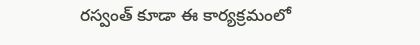రస్వంత్ కూడా ఈ కార్యక్రమంలో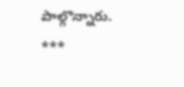పాల్గొన్నారు.
***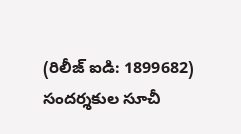(రిలీజ్ ఐడి: 1899682)
సందర్శకుల సూచీ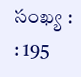సంఖ్య : : 195